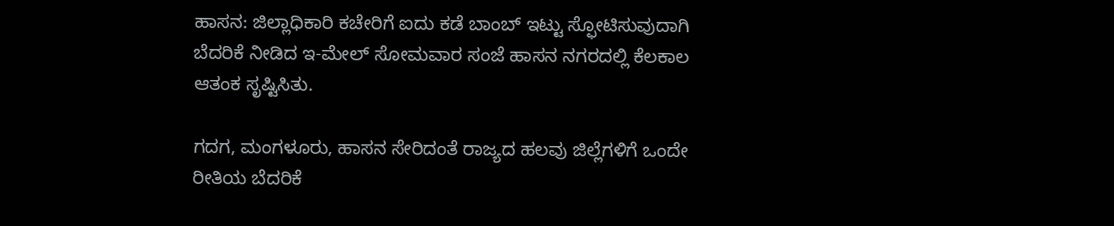ಹಾಸನ: ಜಿಲ್ಲಾಧಿಕಾರಿ ಕಚೇರಿಗೆ ಐದು ಕಡೆ ಬಾಂಬ್ ಇಟ್ಟು ಸ್ಫೋಟಿಸುವುದಾಗಿ ಬೆದರಿಕೆ ನೀಡಿದ ಇ-ಮೇಲ್ ಸೋಮವಾರ ಸಂಜೆ ಹಾಸನ ನಗರದಲ್ಲಿ ಕೆಲಕಾಲ ಆತಂಕ ಸೃಷ್ಟಿಸಿತು.

ಗದಗ, ಮಂಗಳೂರು, ಹಾಸನ ಸೇರಿದಂತೆ ರಾಜ್ಯದ ಹಲವು ಜಿಲ್ಲೆಗಳಿಗೆ ಒಂದೇ ರೀತಿಯ ಬೆದರಿಕೆ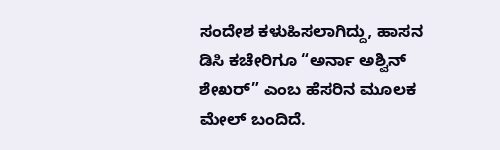ಸಂದೇಶ ಕಳುಹಿಸಲಾಗಿದ್ದು, ಹಾಸನ ಡಿಸಿ ಕಚೇರಿಗೂ “ಅರ್ನಾ ಅಶ್ವಿನ್ ಶೇಖರ್” ಎಂಬ ಹೆಸರಿನ ಮೂಲಕ ಮೇಲ್ ಬಂದಿದೆ.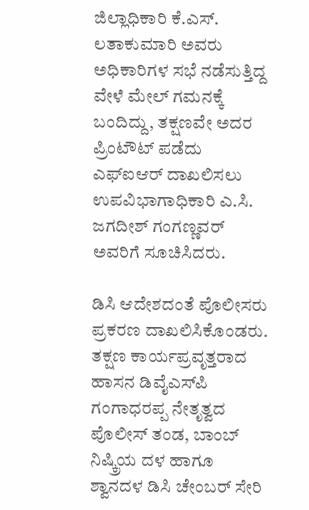ಜಿಲ್ಲಾಧಿಕಾರಿ ಕೆ.ಎಸ್. ಲತಾಕುಮಾರಿ ಅವರು ಅಧಿಕಾರಿಗಳ ಸಭೆ ನಡೆಸುತ್ತಿದ್ದ ವೇಳೆ ಮೇಲ್ ಗಮನಕ್ಕೆ ಬಂದಿದ್ದು, ತಕ್ಷಣವೇ ಅದರ ಪ್ರಿಂಟೌಟ್ ಪಡೆದು ಎಫ್‌ಐಆರ್ ದಾಖಲಿಸಲು ಉಪವಿಭಾಗಾಧಿಕಾರಿ ಎ.ಸಿ. ಜಗದೀಶ್ ಗಂಗಣ್ಣವರ್ ಅವರಿಗೆ ಸೂಚಿಸಿದರು.

ಡಿಸಿ ಆದೇಶದಂತೆ ಪೊಲೀಸರು ಪ್ರಕರಣ ದಾಖಲಿಸಿಕೊಂಡರು. ತಕ್ಷಣ ಕಾರ್ಯಪ್ರವೃತ್ತರಾದ ಹಾಸನ ಡಿವೈಎಸ್‌ಪಿ ಗಂಗಾಧರಪ್ಪ ನೇತೃತ್ವದ ಪೊಲೀಸ್ ತಂಡ, ಬಾಂಬ್ ನಿಷ್ಕ್ರಿಯ ದಳ ಹಾಗೂ ಶ್ವಾನದಳ ಡಿಸಿ ಚೇಂಬರ್ ಸೇರಿ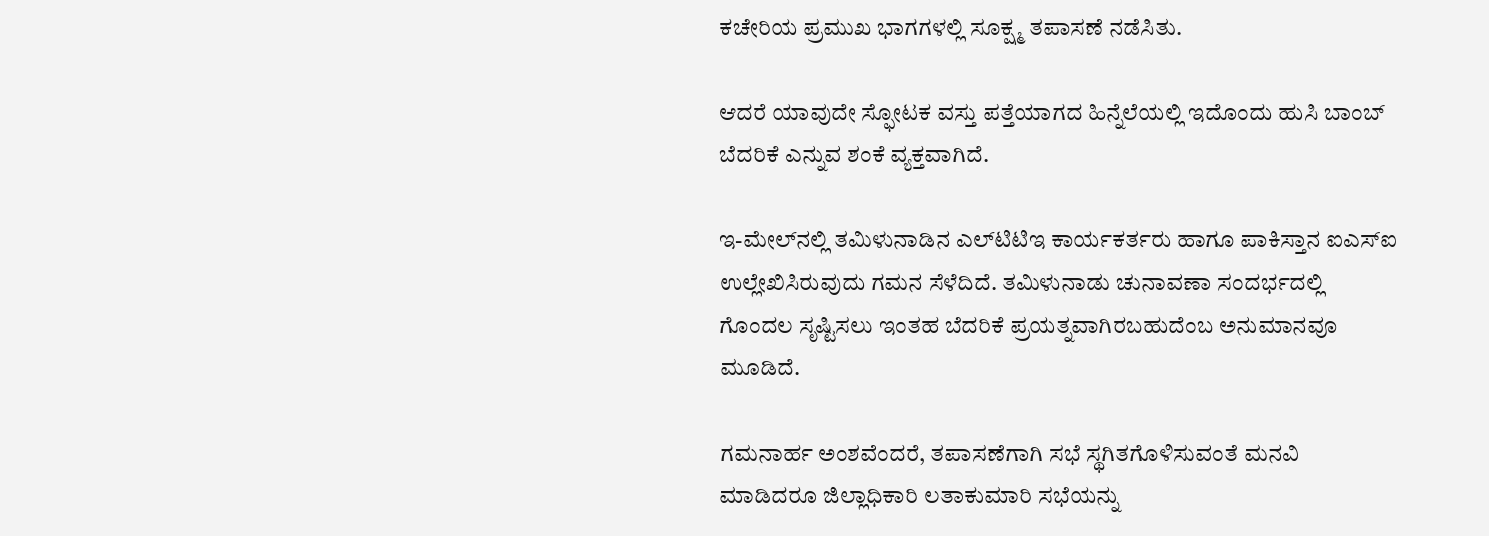ಕಚೇರಿಯ ಪ್ರಮುಖ ಭಾಗಗಳಲ್ಲಿ ಸೂಕ್ಷ್ಮ ತಪಾಸಣೆ ನಡೆಸಿತು.

ಆದರೆ ಯಾವುದೇ ಸ್ಫೋಟಕ ವಸ್ತು ಪತ್ತೆಯಾಗದ ಹಿನ್ನೆಲೆಯಲ್ಲಿ ಇದೊಂದು ಹುಸಿ ಬಾಂಬ್ ಬೆದರಿಕೆ ಎನ್ನುವ ಶಂಕೆ ವ್ಯಕ್ತವಾಗಿದೆ.

ಇ-ಮೇಲ್‌ನಲ್ಲಿ ತಮಿಳುನಾಡಿನ ಎಲ್‌ಟಿಟಿಇ ಕಾರ್ಯಕರ್ತರು ಹಾಗೂ ಪಾಕಿಸ್ತಾನ ಐಎಸ್‌ಐ ಉಲ್ಲೇಖಿಸಿರುವುದು ಗಮನ ಸೆಳೆದಿದೆ. ತಮಿಳುನಾಡು ಚುನಾವಣಾ ಸಂದರ್ಭದಲ್ಲಿ ಗೊಂದಲ ಸೃಷ್ಟಿಸಲು ಇಂತಹ ಬೆದರಿಕೆ ಪ್ರಯತ್ನವಾಗಿರಬಹುದೆಂಬ ಅನುಮಾನವೂ ಮೂಡಿದೆ.

ಗಮನಾರ್ಹ ಅಂಶವೆಂದರೆ, ತಪಾಸಣೆಗಾಗಿ ಸಭೆ ಸ್ಥಗಿತಗೊಳಿಸುವಂತೆ ಮನವಿ ಮಾಡಿದರೂ ಜಿಲ್ಲಾಧಿಕಾರಿ ಲತಾಕುಮಾರಿ ಸಭೆಯನ್ನು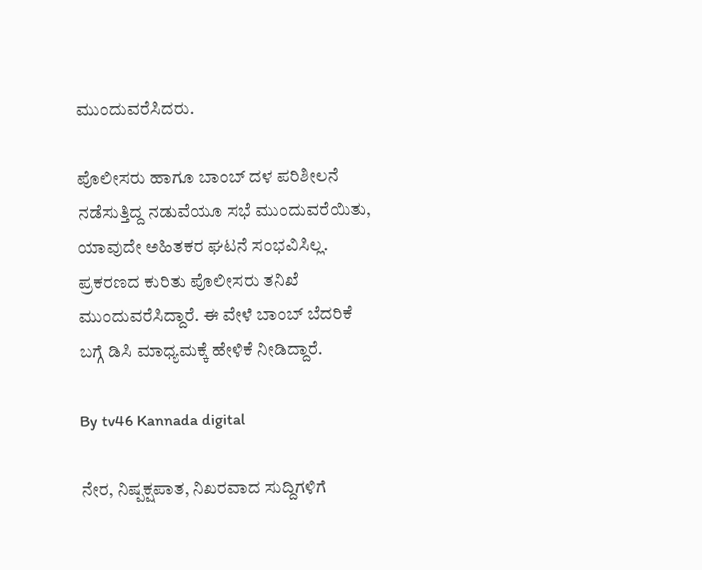ಮುಂದುವರೆಸಿದರು.

ಪೊಲೀಸರು ಹಾಗೂ ಬಾಂಬ್ ದಳ ಪರಿಶೀಲನೆ ನಡೆಸುತ್ತಿದ್ದ ನಡುವೆಯೂ ಸಭೆ ಮುಂದುವರೆಯಿತು, ಯಾವುದೇ ಅಹಿತಕರ ಘಟನೆ ಸಂಭವಿಸಿಲ್ಲ. ಪ್ರಕರಣದ ಕುರಿತು ಪೊಲೀಸರು ತನಿಖೆ ಮುಂದುವರೆಸಿದ್ದಾರೆ. ಈ ವೇಳೆ ಬಾಂಬ್ ಬೆದರಿಕೆ ಬಗ್ಗೆ ಡಿಸಿ ಮಾಧ್ಯಮಕ್ಕೆ ಹೇಳಿಕೆ ನೀಡಿದ್ದಾರೆ.

By tv46 Kannada digital

ನೇರ, ನಿಷ್ಪಕ್ಷಪಾತ, ನಿಖರವಾದ ಸುದ್ದಿಗಳಿಗೆ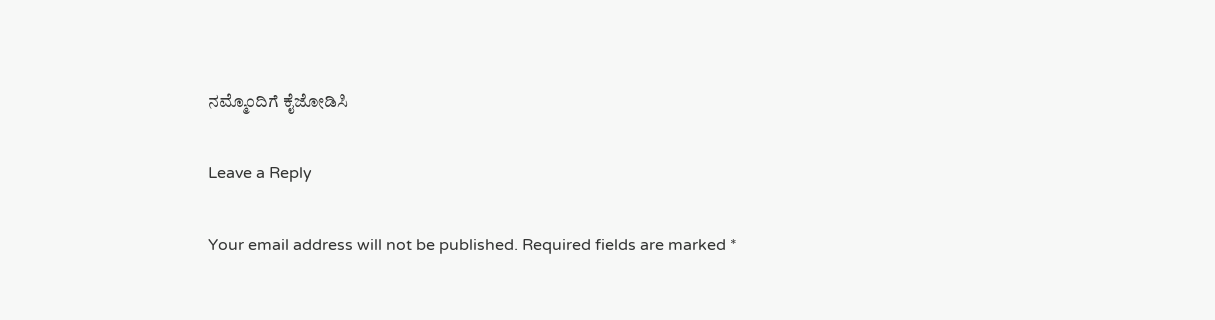ನಮ್ಮೊಂದಿಗೆ ಕೈಜೋಡಿಸಿ

Leave a Reply

Your email address will not be published. Required fields are marked *